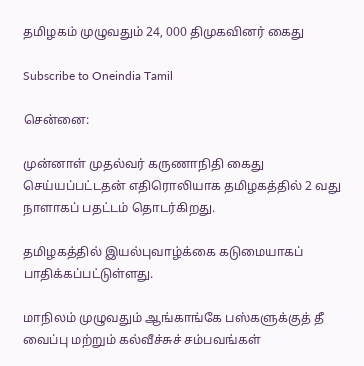தமிழகம் முழுவதும் 24, 000 திமுகவினர் கைது

Subscribe to Oneindia Tamil

சென்னை:

முன்னாள் முதல்வர் கருணாநிதி கைது செய்யப்பட்டதன் எதிரொலியாக தமிழகத்தில் 2 வது நாளாகப் பதட்டம் தொடர்கிறது.

தமிழகத்தில் இயல்புவாழ்க்கை கடுமையாகப் பாதிக்கப்பட்டுள்ளது.

மாநிலம் முழுவதும் ஆங்காங்கே பஸ்களுக்குத் தீ வைப்பு மற்றும் கல்வீச்சுச் சம்பவங்கள்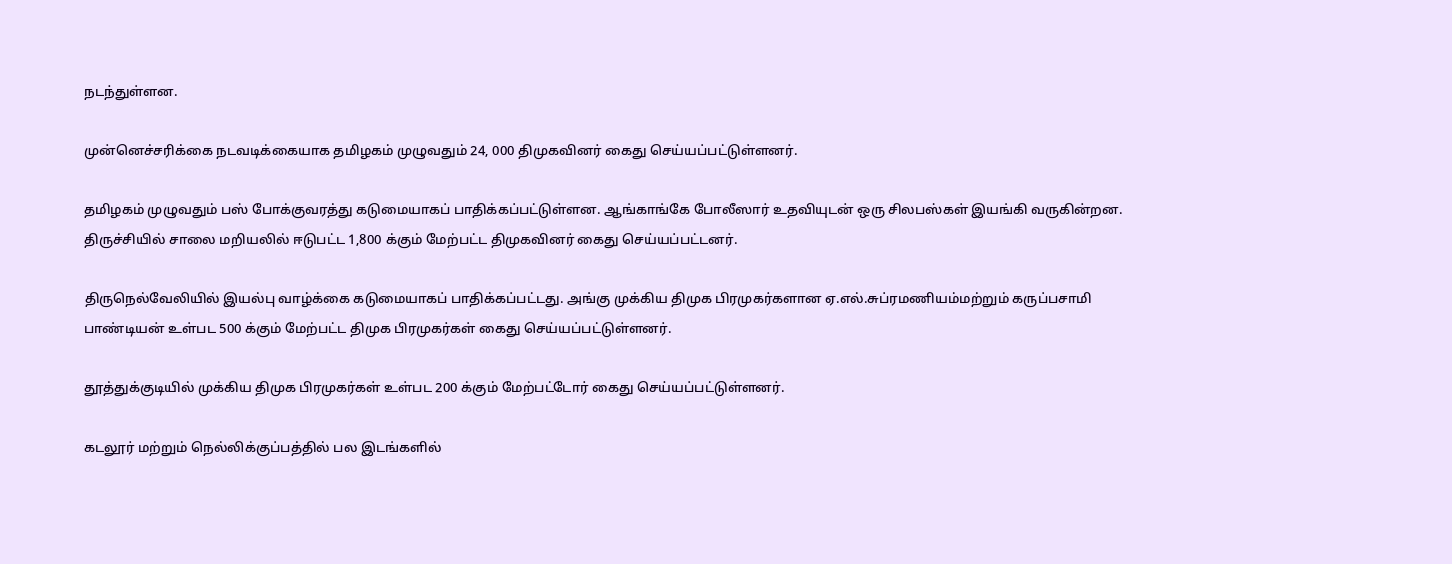நடந்துள்ளன.

முன்னெச்சரிக்கை நடவடிக்கையாக தமிழகம் முழுவதும் 24, 000 திமுகவினர் கைது செய்யப்பட்டுள்ளனர்.

தமிழகம் முழுவதும் பஸ் போக்குவரத்து கடுமையாகப் பாதிக்கப்பட்டுள்ளன. ஆங்காங்கே போலீஸார் உதவியுடன் ஒரு சிலபஸ்கள் இயங்கி வருகின்றன. திருச்சியில் சாலை மறியலில் ஈடுபட்ட 1,800 க்கும் மேற்பட்ட திமுகவினர் கைது செய்யப்பட்டனர்.

திருநெல்வேலியில் இயல்பு வாழ்க்கை கடுமையாகப் பாதிக்கப்பட்டது. அங்கு முக்கிய திமுக பிரமுகர்களான ஏ.எல்.சுப்ரமணியம்மற்றும் கருப்பசாமி பாண்டியன் உள்பட 500 க்கும் மேற்பட்ட திமுக பிரமுகர்கள் கைது செய்யப்பட்டுள்ளனர்.

தூத்துக்குடியில் முக்கிய திமுக பிரமுகர்கள் உள்பட 200 க்கும் மேற்பட்டோர் கைது செய்யப்பட்டுள்ளனர்.

கடலூர் மற்றும் நெல்லிக்குப்பத்தில் பல இடங்களில்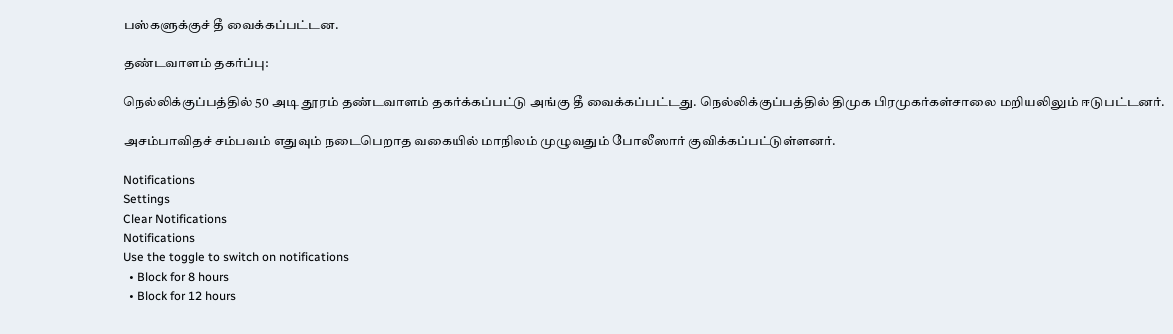பஸ்களுக்குச் தீ வைக்கப்பட்டன.

தண்டவாளம் தகர்ப்பு:

நெல்லிக்குப்பத்தில் 50 அடி தூரம் தண்டவாளம் தகர்க்கப்பட்டு அங்கு தீ வைக்கப்பட்டது. நெல்லிக்குப்பத்தில் திமுக பிரமுகர்கள்சாலை மறியலிலும் ஈடுபட்டனர்.

அசம்பாவிதச் சம்பவம் எதுவும் நடைபெறாத வகையில் மாநிலம் முழுவதும் போலீஸார் குவிக்கப்பட்டுள்ளனர்.

Notifications
Settings
Clear Notifications
Notifications
Use the toggle to switch on notifications
  • Block for 8 hours
  • Block for 12 hours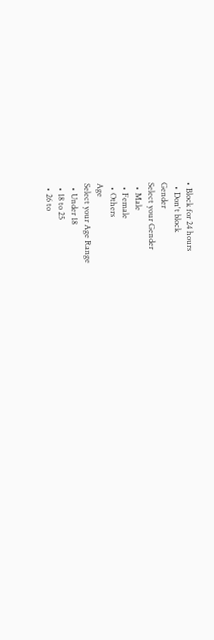• Block for 24 hours
  • Don't block
Gender
Select your Gender
  • Male
  • Female
  • Others
Age
Select your Age Range
  • Under 18
  • 18 to 25
  • 26 to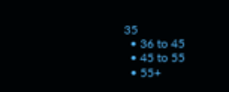35
  • 36 to 45
  • 45 to 55
  • 55+